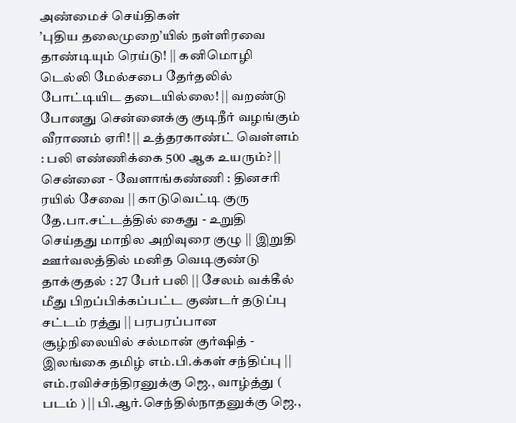அண்மைச் செய்திகள்
’புதிய தலைமுறை’யில் நள்ளிரவை தாண்டியும் ரெய்டு! || கனிமொழி டெல்லி மேல்சபை தேர்தலில் போட்டியிட தடையில்லை! || வறண்டு போனது சென்னைக்கு குடிநீர் வழங்கும் வீராணம் ஏரி! || உத்தரகாண்ட் வெள்ளம் : பலி எண்ணிக்கை 500 ஆக உயரும்? || சென்னை - வேளாங்கண்ணி : தினசரி ரயில் சேவை || காடுவெட்டி குரு தே.பா.சட்டத்தில் கைது - உறுதி செய்தது மாநில அறிவுரை குழு || இறுதி ஊர்வலத்தில் மனித வெடிகுண்டு தாக்குதல் : 27 பேர் பலி || சேலம் வக்கீல் மீது பிறப்பிக்கப்பட்ட குண்டர் தடுப்பு சட்டம் ரத்து || பரபரப்பான சூழ்நிலையில் சல்மான் குர்ஷித் - இலங்கை தமிழ் எம்.பி.க்கள் சந்திப்பு || எம்.ரவிச்சந்திரனுக்கு ஜெ., வாழ்த்து ( படம் ) || பி.ஆர்.செந்தில்நாதனுக்கு ஜெ.,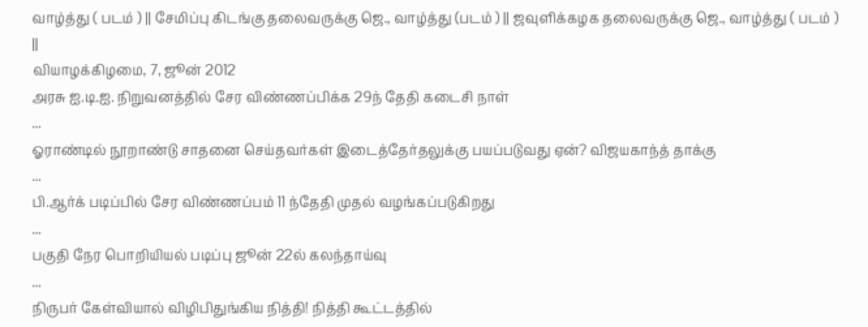வாழ்த்து ( படம் ) || சேமிப்பு கிடங்கு தலைவருக்கு ஜெ., வாழ்த்து (படம் ) || ஜவுளிக்கழக தலைவருக்கு ஜெ., வாழ்த்து ( படம் ) ||
வியாழக்கிழமை, 7, ஜூன் 2012
அரசு ஐ.டி.ஐ. நிறுவனத்தில் சேர விண்ணப்பிக்க 29ந் தேதி கடைசி நாள்
...
ஓராண்டில் நூறாண்டு சாதனை செய்தவர்கள் இடைத்தேர்தலுக்கு பயப்படுவது ஏன்? விஜயகாந்த் தாக்கு
...
பி.ஆர்க் படிப்பில் சேர விண்ணப்பம் 11 ந்தேதி முதல் வழங்கப்படுகிறது
...
பகுதி நேர பொறியியல் படிப்பு ஜூன் 22ல் கலந்தாய்வு
...
நிருபர் கேள்வியால் விழிபிதுங்கிய நித்தி! நித்தி கூட்டத்தில்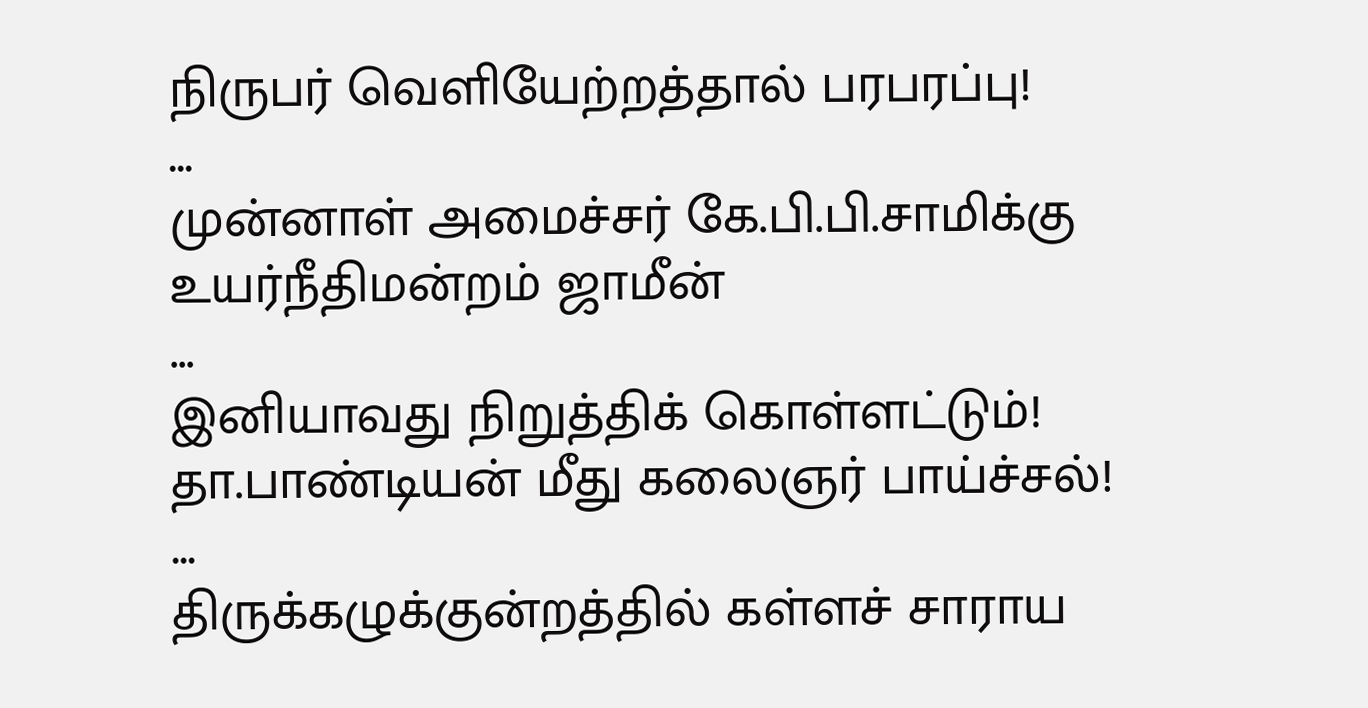நிருபர் வெளியேற்றத்தால் பரபரப்பு!
...
முன்னாள் அமைச்சர் கே.பி.பி.சாமிக்கு உயர்நீதிமன்றம் ஜாமீன்
...
இனியாவது நிறுத்திக் கொள்ளட்டும்! தா.பாண்டியன் மீது கலைஞர் பாய்ச்சல்!
...
திருக்கழுக்குன்றத்தில் கள்ளச் சாராய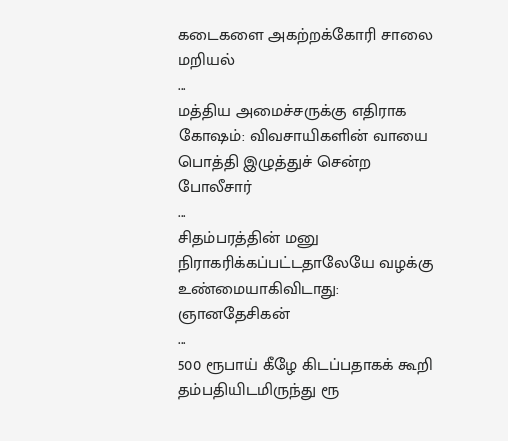கடைகளை அகற்றக்கோரி சாலை மறியல்
...
மத்திய அமைச்சருக்கு எதிராக கோஷம்: விவசாயிகளின் வாயை பொத்தி இழுத்துச் சென்ற போலீசார்
...
சிதம்பரத்தின் மனு நிராகரிக்கப்பட்டதாலேயே வழக்கு உண்மையாகிவிடாது: ஞானதேசிகன்
...
500 ரூபாய் கீழே கிடப்பதாகக் கூறி தம்பதியிடமிருந்து ரூ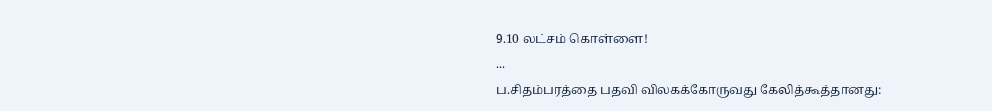9.10 லட்சம் கொள்ளை!
...
ப.சிதம்பரத்தை பதவி விலகக்கோருவது கேலித்கூத்தானது: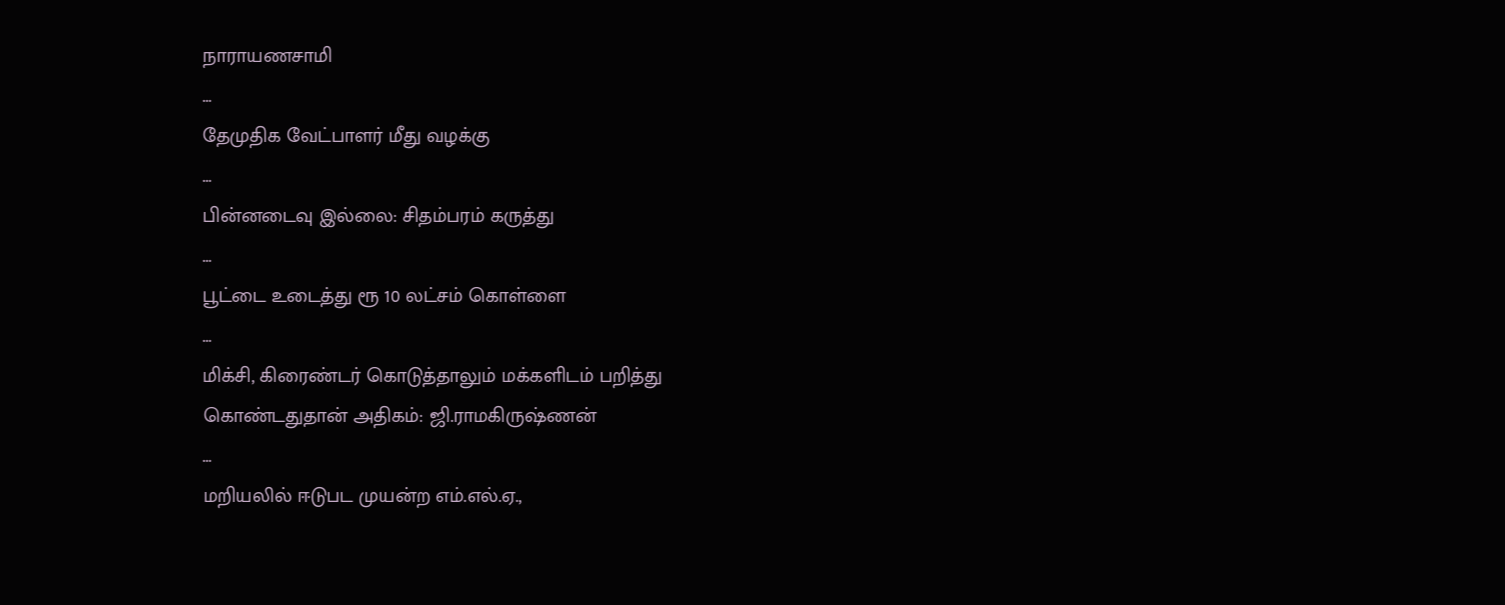நாராயணசாமி
...
தேமுதிக வேட்பாளர் மீது வழக்கு
...
பின்னடைவு இல்லை: சிதம்பரம் கருத்து
...
பூட்டை உடைத்து ரூ 10 லட்சம் கொள்ளை
...
மிக்சி, கிரைண்டர் கொடுத்தாலும் மக்களிடம் பறித்து கொண்டதுதான் அதிகம்: ஜி.ராமகிருஷ்ணன்
...
மறியலில் ஈடுபட முயன்ற எம்.எல்.ஏ.,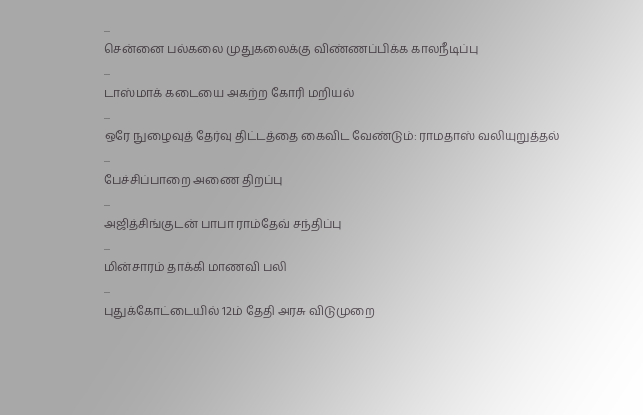...
சென்னை பல்கலை முதுகலைக்கு விண்ணப்பிக்க காலநீடிப்பு
...
டாஸ்மாக் கடையை அகற்ற கோரி மறியல்
...
ஒரே நுழைவுத் தேர்வு திட்டத்தை கைவிட வேண்டும்: ராமதாஸ் வலியுறுத்தல்
...
பேச்சிப்பாறை அணை திறப்பு
...
அஜித்சிங்குடன் பாபா ராம்தேவ் சந்திப்பு
...
மின்சாரம் தாக்கி மாணவி பலி
...
புதுக்கோட்டையில் 12ம் தேதி அரசு விடுமுறை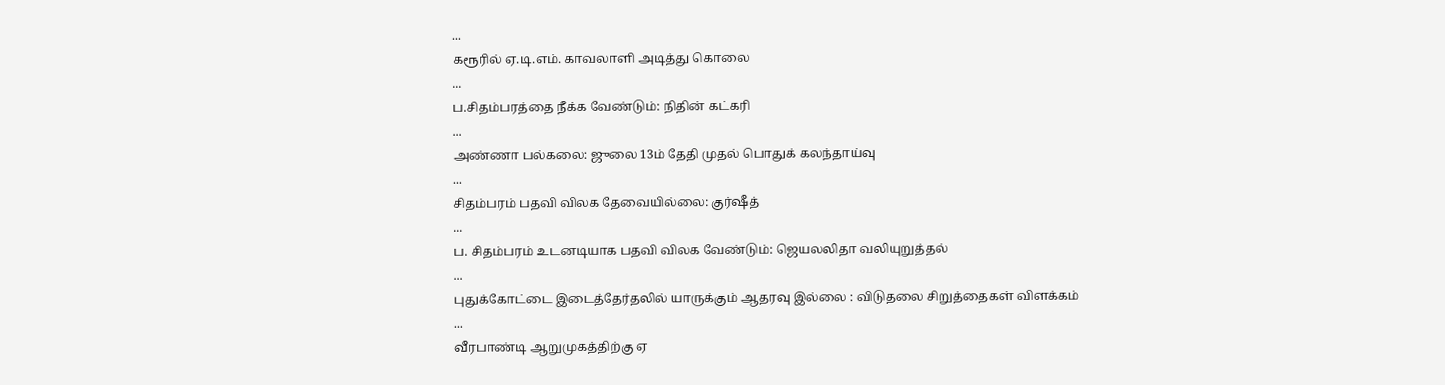...
கரூரில் ஏ.டி.எம். காவலாளி அடித்து கொலை
...
ப.சிதம்பரத்தை நீக்க வேண்டும்: நிதின் கட்கரி
...
அண்ணா பல்கலை: ஜுலை 13ம் தேதி முதல் பொதுக் கலந்தாய்வு
...
சிதம்பரம் பதவி விலக தேவையில்லை: குர்ஷீத்
...
ப. சிதம்பரம் உடனடியாக பதவி விலக வேண்டும்: ஜெயலலிதா வலியுறுத்தல்
...
புதுக்கோட்டை இடைத்தேர்தலில் யாருக்கும் ஆதரவு இல்லை : விடுதலை சிறுத்தைகள் விளக்கம்
...
வீரபாண்டி ஆறுமுகத்திற்கு ஏ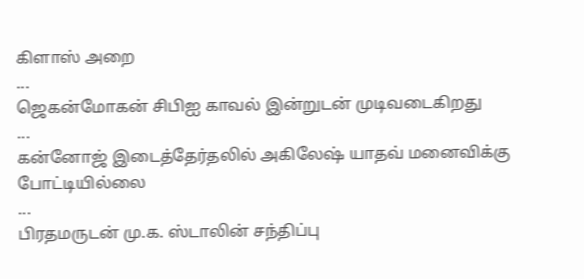கிளாஸ் அறை
...
ஜெகன்மோகன் சிபிஐ காவல் இன்றுடன் முடிவடைகிறது
...
கன்னோஜ் இடைத்தேர்தலில் அகிலேஷ் யாதவ் மனைவிக்கு போட்டியில்லை
...
பிரதமருடன் மு.க. ஸ்டாலின் சந்திப்பு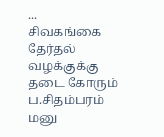...
சிவகங்கை தேர்தல் வழக்குக்கு தடை கோரும் ப.சிதம்பரம் மனு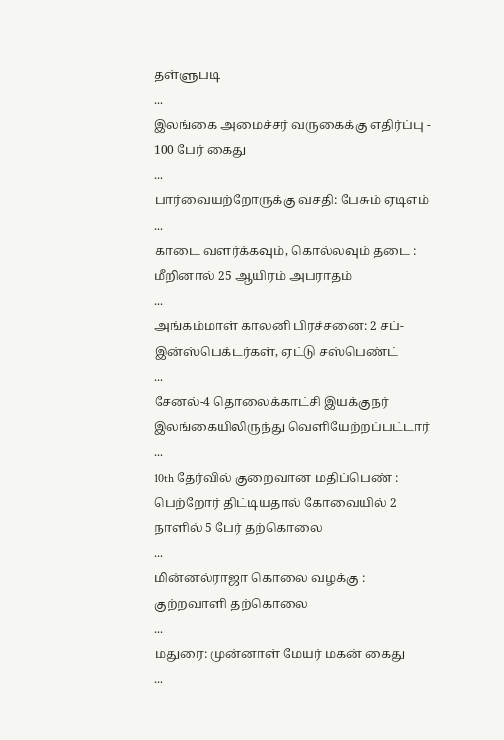தள்ளுபடி
...
இலங்கை அமைச்சர் வருகைக்கு எதிர்ப்பு - 100 பேர் கைது
...
பார்வையற்றோருக்கு வசதி: பேசும் ஏடிஎம்
...
காடை வளர்க்கவும், கொல்லவும் தடை : மீறினால் 25 ஆயிரம் அபராதம்
...
அங்கம்மாள் காலனி பிரச்சனை: 2 சப்-இன்ஸ்பெக்டர்கள், ஏட்டு சஸ்பெண்ட்
...
சேனல்-4 தொலைக்காட்சி இயக்குநர் இலங்கையிலிருந்து வெளியேற்றப்பட்டார்
...
10th தேர்வில் குறைவான மதிப்பெண் : பெற்றோர் திட்டியதால் கோவையில் 2 நாளில் 5 பேர் தற்கொலை
...
மின்னல்ராஜா கொலை வழக்கு : குற்றவாளி தற்கொலை
...
மதுரை: முன்னாள் மேயர் மகன் கைது
...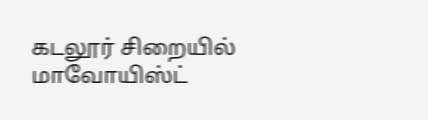கடலூர் சிறையில் மாவோயிஸ்ட்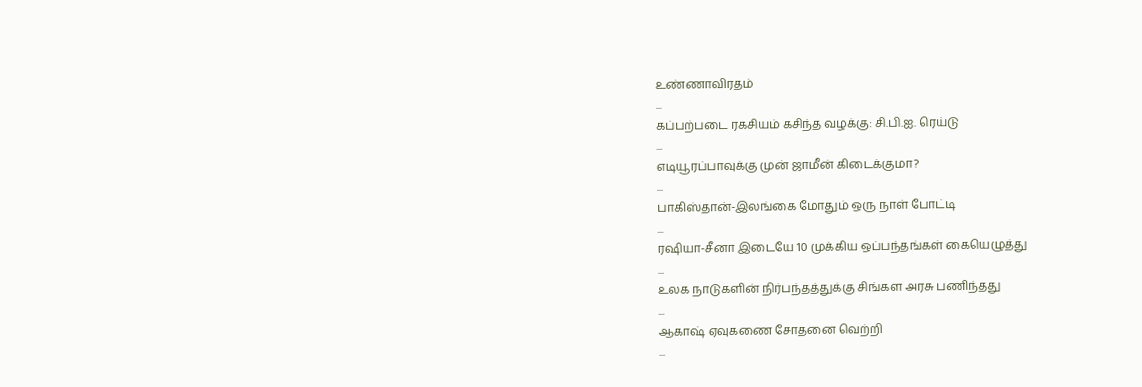உண்ணாவிரதம்
...
கப்பற்படை ரகசியம் கசிந்த வழக்கு: சி.பி.ஐ. ரெய்டு
...
எடியூரப்பாவுக்கு முன் ஜாமீன் கிடைக்குமா?
...
பாகிஸ்தான்-இலங்கை மோதும் ஒரு நாள் போட்டி
...
ரஷியா-சீனா இடையே 10 முக்கிய ஒப்பந்தங்கள் கையெழுத்து
...
உலக நாடுகளின் நிர்பந்தத்துக்கு சிங்கள அரசு பணிந்தது
...
ஆகாஷ் ஏவுகணை சோதனை வெற்றி
...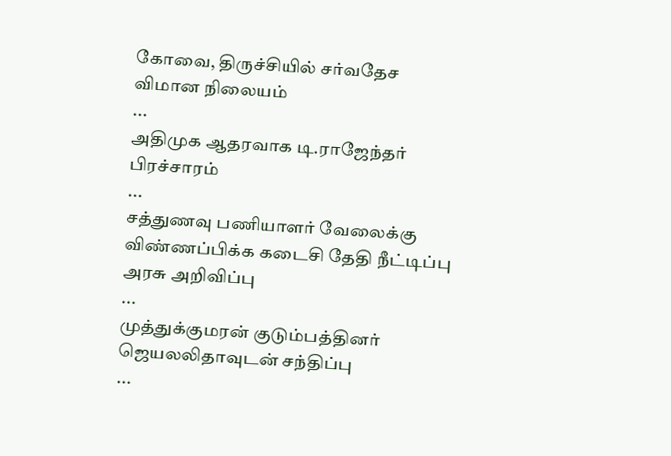கோவை, திருச்சியில் சர்வதேச விமான நிலையம்
...
அதிமுக ஆதரவாக டி.ராஜேந்தர் பிரச்சாரம்
...
சத்துணவு பணியாளர் வேலைக்கு விண்ணப்பிக்க கடைசி தேதி நீட்டிப்பு அரசு அறிவிப்பு
...
முத்துக்குமரன் குடும்பத்தினர் ஜெயலலிதாவுடன் சந்திப்பு
...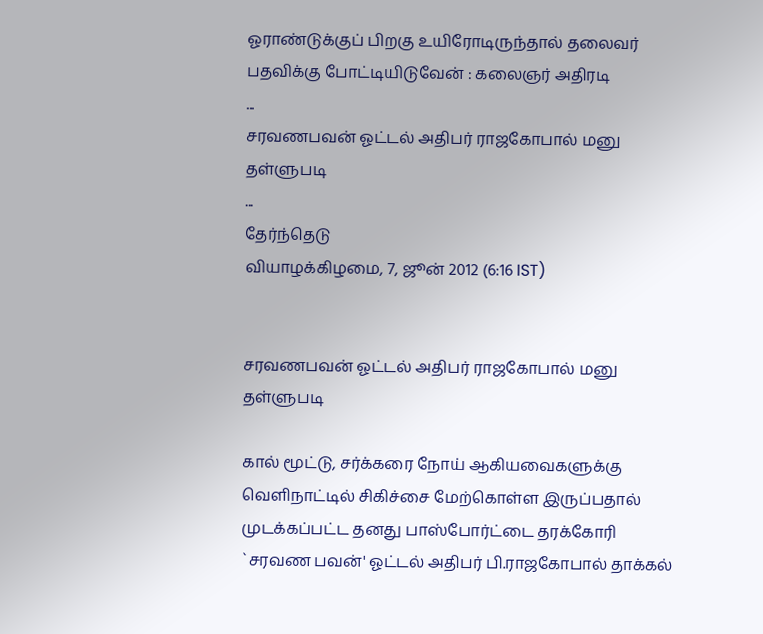ஓராண்டுக்குப் பிறகு உயிரோடிருந்தால் தலைவர் பதவிக்கு போட்டியிடுவேன் : கலைஞர் அதிரடி
...
சரவணபவன் ஓட்டல் அதிபர் ராஜகோபால் மனு தள்ளுபடி
...
தேர்ந்தெடு
வியாழக்கிழமை, 7, ஜூன் 2012 (6:16 IST)


சரவணபவன் ஓட்டல் அதிபர் ராஜகோபால் மனு தள்ளுபடி

கால் மூட்டு, சர்க்கரை நோய் ஆகியவைகளுக்கு வெளிநாட்டில் சிகிச்சை மேற்கொள்ள இருப்பதால் முடக்கப்பட்ட தனது பாஸ்போர்ட்டை தரக்கோரி `சரவண பவன்' ஓட்டல் அதிபர் பி.ராஜகோபால் தாக்கல்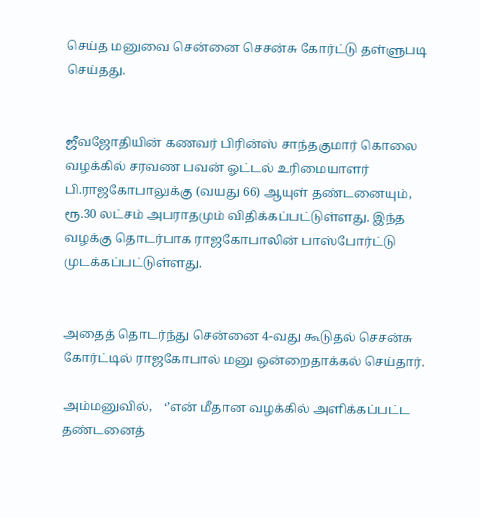செய்த மனுவை சென்னை செசன்சு கோர்ட்டு தள்ளுபடி செய்தது.


ஜீவஜோதியின் கணவர் பிரின்ஸ் சாந்தகுமார் கொலை வழக்கில் சரவண பவன் ஓட்டல் உரிமையாளர் பி.ராஜகோபாலுக்கு (வயது 66) ஆயுள் தண்டனையும், ரூ.30 லட்சம் அபராதமும் விதிக்கப்பட்டுள்ளது. இந்த வழக்கு தொடர்பாக ராஜகோபாலின் பாஸ்போர்ட்டு முடக்கப்பட்டுள்ளது.


அதைத் தொடர்ந்து சென்னை 4-வது கூடுதல் செசன்சு கோர்ட்டில் ராஜகோபால் மனு ஒன்றைதாக்கல் செய்தார்.

அம்மனுவில்,    ‘’என் மீதான வழக்கில் அளிக்கப்பட்ட தண்டனைத்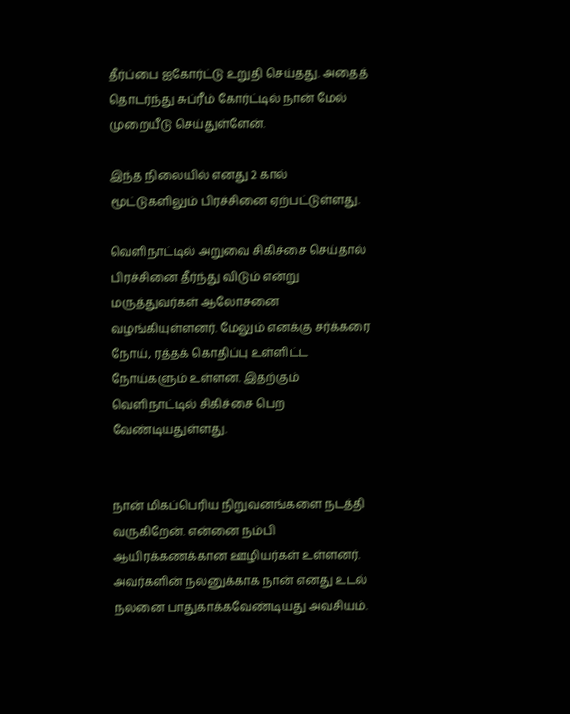தீர்ப்பை ஐகோர்ட்டு உறுதி செய்தது. அதைத் தொடர்ந்து சுப்ரீம் கோர்ட்டில் நான் மேல் முறையீடு செய்துள்ளேன்.

இந்த நிலையில் எனது 2 கால் மூட்டுகளிலும் பிரச்சினை ஏற்பட்டுள்ளது.

வெளிநாட்டில் அறுவை சிகிச்சை செய்தால் பிரச்சினை தீர்ந்து விடும் என்று மருத்துவர்கள் ஆலோசனை வழங்கியுள்ளனர். மேலும் எனக்கு சர்க்கரை நோய், ரத்தக் கொதிப்பு உள்ளிட்ட நோய்களும் உள்ளன. இதற்கும் வெளிநாட்டில் சிகிச்சை பெற வேண்டியதுள்ளது.


நான் மிகப்பெரிய நிறுவனங்களை நடத்தி வருகிறேன். என்னை நம்பி ஆயிரக்கணக்கான ஊழியர்கள் உள்ளனர். அவர்களின் நலனுக்காக நான் எனது உடல் நலனை பாதுகாக்கவேண்டியது அவசியம்.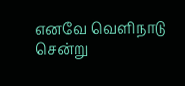எனவே வெளிநாடு சென்று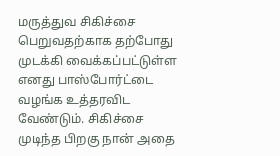மருத்துவ சிகிச்சை பெறுவதற்காக தற்போது முடக்கி வைக்கப்பட்டுள்ள எனது பாஸ்போர்ட்டை வழங்க உத்தரவிட வேண்டும். சிகிச்சை முடிந்த பிறகு நான் அதை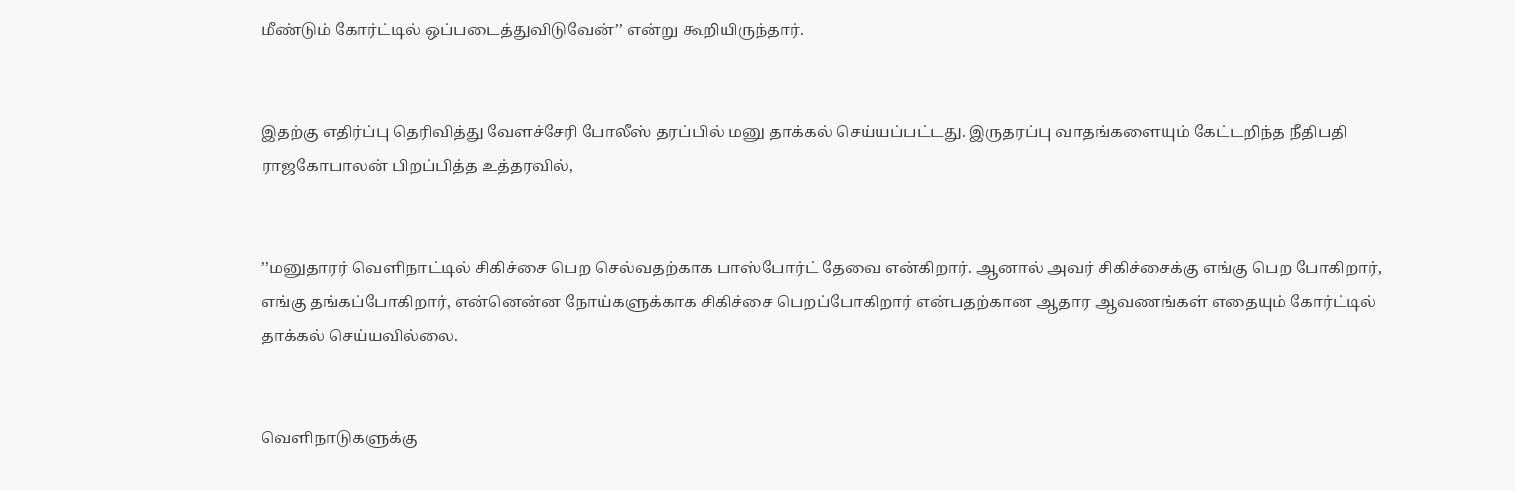மீண்டும் கோர்ட்டில் ஒப்படைத்துவிடுவேன்’’ என்று கூறியிருந்தார்.


இதற்கு எதிர்ப்பு தெரிவித்து வேளச்சேரி போலீஸ் தரப்பில் மனு தாக்கல் செய்யப்பட்டது. இருதரப்பு வாதங்களையும் கேட்டறிந்த நீதிபதி ராஜகோபாலன் பிறப்பித்த உத்தரவில்,


’’மனுதாரர் வெளிநாட்டில் சிகிச்சை பெற செல்வதற்காக பாஸ்போர்ட் தேவை என்கிறார். ஆனால் அவர் சிகிச்சைக்கு எங்கு பெற போகிறார், எங்கு தங்கப்போகிறார், என்னென்ன நோய்களுக்காக சிகிச்சை பெறப்போகிறார் என்பதற்கான ஆதார ஆவணங்கள் எதையும் கோர்ட்டில் தாக்கல் செய்யவில்லை.


வெளிநாடுகளுக்கு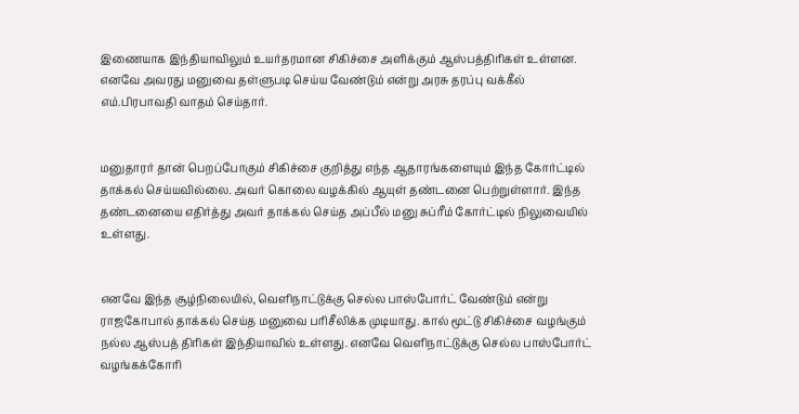இணையாக இந்தியாவிலும் உயர்தரமான சிகிச்சை அளிக்கும் ஆஸ்பத்திரிகள் உள்ளன. எனவே அவரது மனுவை தள்ளுபடி செய்ய வேண்டும் என்று அரசு தரப்பு வக்கீல் எம்.பிரபாவதி வாதம் செய்தார்.


மனுதாரர் தான் பெறப்போகும் சிகிச்சை குறித்து எந்த ஆதாரங்களையும் இந்த கோர்ட்டில் தாக்கல் செய்யவில்லை. அவர் கொலை வழக்கில் ஆயுள் தண்டனை பெற்றுள்ளார். இந்த தண்டனையை எதிர்த்து அவர் தாக்கல் செய்த அப்பீல் மனு சுப்ரீம் கோர்ட்டில் நிலுவையில் உள்ளது.


எனவே இந்த சூழ்நிலையில், வெளிநாட்டுக்கு செல்ல பாஸ்போர்ட் வேண்டும் என்று ராஜகோபால் தாக்கல் செய்த மனுவை பரிசீலிக்க முடியாது. கால் மூட்டு சிகிச்சை வழங்கும் நல்ல ஆஸ்பத் திரிகள் இந்தியாவில் உள்ளது. எனவே வெளிநாட்டுக்கு செல்ல பாஸ்போர்ட் வழங்கக்கோரி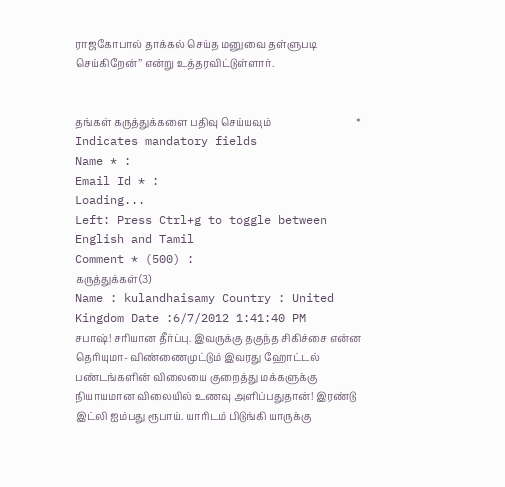ராஜகோபால் தாக்கல் செய்த மனுவை தள்ளுபடி செய்கிறேன்’’ என்று உத்தரவிட்டுள்ளார்.


தங்கள் கருத்துக்களை பதிவு செய்யவும்                                  * Indicates mandatory fields
Name * :
Email Id * :
Loading...
Left: Press Ctrl+g to toggle between English and Tamil
Comment * (500) :
கருத்துக்கள்(3)
Name : kulandhaisamy Country : United Kingdom Date :6/7/2012 1:41:40 PM
சபாஷ்! சரியான தீர்ப்பு. இவருக்கு தகுந்த சிகிச்சை என்ன தெரியுமா- விண்ணைமுட்டும் இவரது ஹோட்டல் பண்டங்களின் விலையை குறைத்து மக்களுக்கு நியாயமான விலையில் உணவு அளிப்பதுதான்! இரண்டு இட்லி ஐம்பது ரூபாய். யாரிடம் பிடுங்கி யாருக்கு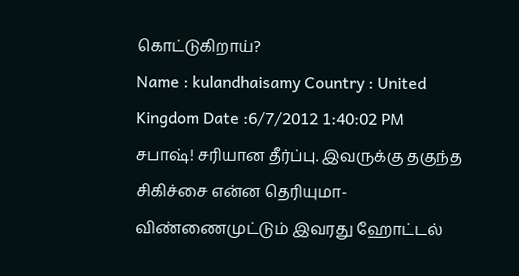கொட்டுகிறாய்?
Name : kulandhaisamy Country : United Kingdom Date :6/7/2012 1:40:02 PM
சபாஷ்! சரியான தீர்ப்பு. இவருக்கு தகுந்த சிகிச்சை என்ன தெரியுமா- விண்ணைமுட்டும் இவரது ஹோட்டல்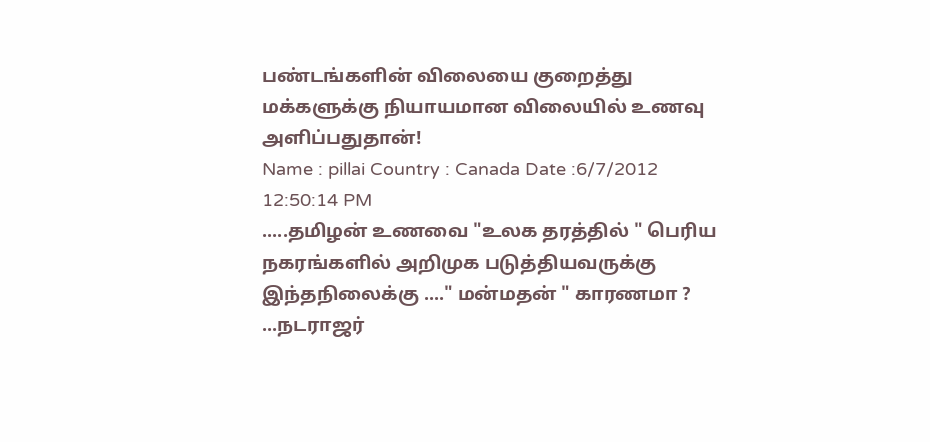பண்டங்களின் விலையை குறைத்து மக்களுக்கு நியாயமான விலையில் உணவு அளிப்பதுதான்!
Name : pillai Country : Canada Date :6/7/2012 12:50:14 PM
.....தமிழன் உணவை "உலக தரத்தில் " பெரிய நகரங்களில் அறிமுக படுத்தியவருக்கு இந்தநிலைக்கு ...." மன்மதன் " காரணமா ? ...நடராஜர்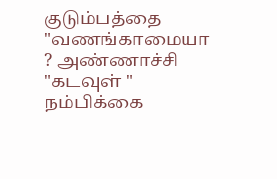குடும்பத்தை "வணங்காமையா ? அண்ணாச்சி "கடவுள் " நம்பிக்கை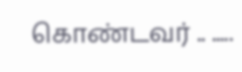கொண்டவர் .. .....